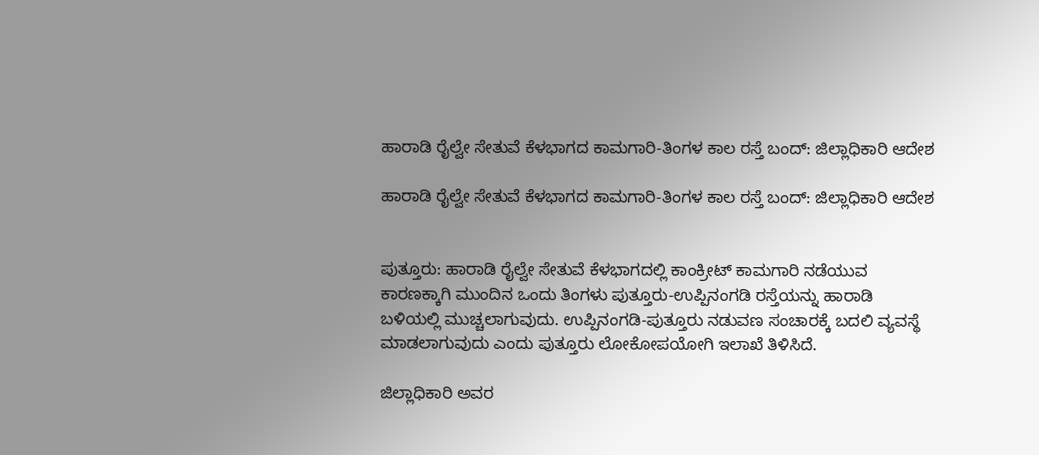ಹಾರಾಡಿ ರೈಲ್ವೇ ಸೇತುವೆ ಕೆಳಭಾಗದ ಕಾಮಗಾರಿ-ತಿಂಗಳ ಕಾಲ ರಸ್ತೆ ಬಂದ್: ಜಿಲ್ಲಾಧಿಕಾರಿ ಆದೇಶ

ಹಾರಾಡಿ ರೈಲ್ವೇ ಸೇತುವೆ ಕೆಳಭಾಗದ ಕಾಮಗಾರಿ-ತಿಂಗಳ ಕಾಲ ರಸ್ತೆ ಬಂದ್: ಜಿಲ್ಲಾಧಿಕಾರಿ ಆದೇಶ


ಪುತ್ತೂರು: ಹಾರಾಡಿ ರೈಲ್ವೇ ಸೇತುವೆ ಕೆಳಭಾಗದಲ್ಲಿ ಕಾಂಕ್ರೀಟ್ ಕಾಮಗಾರಿ ನಡೆಯುವ ಕಾರಣಕ್ಕಾಗಿ ಮುಂದಿನ ಒಂದು ತಿಂಗಳು ಪುತ್ತೂರು-ಉಪ್ಪಿನಂಗಡಿ ರಸ್ತೆಯನ್ನು ಹಾರಾಡಿ ಬಳಿಯಲ್ಲಿ ಮುಚ್ಚಲಾಗುವುದು. ಉಪ್ಪಿನಂಗಡಿ-ಪುತ್ತೂರು ನಡುವಣ ಸಂಚಾರಕ್ಕೆ ಬದಲಿ ವ್ಯವಸ್ಥೆ ಮಾಡಲಾಗುವುದು ಎಂದು ಪುತ್ತೂರು ಲೋಕೋಪಯೋಗಿ ಇಲಾಖೆ ತಿಳಿಸಿದೆ.

ಜಿಲ್ಲಾಧಿಕಾರಿ ಅವರ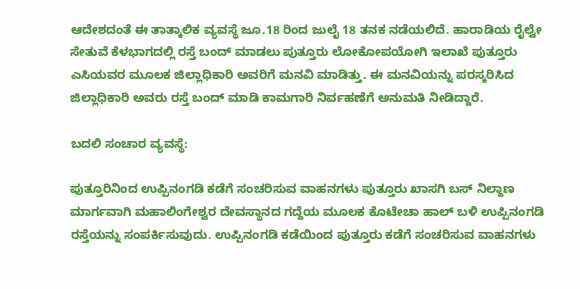ಆದೇಶದಂತೆ ಈ ತಾತ್ಕಾಲಿಕ ವ್ಯವಸ್ಥೆ ಜೂ.18 ರಿಂದ ಜುಲೈ 18 ತನಕ ನಡೆಯಲಿದೆ. ಹಾರಾಡಿಯ ರೈಲ್ವೇ ಸೇತುವೆ ಕೆಳಭಾಗದಲ್ಲಿ ರಸ್ತೆ ಬಂದ್ ಮಾಡಲು ಪುತ್ತೂರು ಲೋಕೋಪಯೋಗಿ ಇಲಾಖೆ ಪುತ್ತೂರು ಎಸಿಯವರ ಮೂಲಕ ಜಿಲ್ಲಾಧಿಕಾರಿ ಅವರಿಗೆ ಮನವಿ ಮಾಡಿತ್ತು. ಈ ಮನವಿಯನ್ನು ಪರಸ್ಕರಿಸಿದ ಜಿಲ್ಲಾಧಿಕಾರಿ ಅವರು ರಸ್ತೆ ಬಂದ್ ಮಾಡಿ ಕಾಮಗಾರಿ ನಿರ್ವಹಣೆಗೆ ಅನುಮತಿ ನೀಡಿದ್ದಾರೆ.

ಬದಲಿ ಸಂಚಾರ ವ್ಯವಸ್ಥೆ:

ಪುತ್ತೂರಿನಿಂದ ಉಪ್ಪಿನಂಗಡಿ ಕಡೆಗೆ ಸಂಚರಿಸುವ ವಾಹನಗಳು ಪುತ್ತೂರು ಖಾಸಗಿ ಬಸ್ ನಿಲ್ದಾಣ ಮಾರ್ಗವಾಗಿ ಮಹಾಲಿಂಗೇಶ್ವರ ದೇವಸ್ಥಾನದ ಗದ್ದೆಯ ಮೂಲಕ ಕೊಟೇಚಾ ಹಾಲ್ ಬಳಿ ಉಪ್ಪಿನಂಗಡಿ ರಸ್ತೆಯನ್ನು ಸಂಪರ್ಕಿಸುವುದು. ಉಪ್ಪಿನಂಗಡಿ ಕಡೆಯಿಂದ ಪುತ್ತೂರು ಕಡೆಗೆ ಸಂಚರಿಸುವ ವಾಹನಗಳು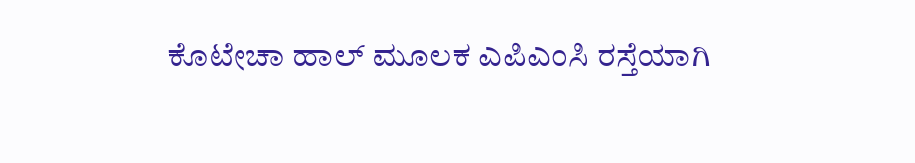ಕೊಟೇಚಾ ಹಾಲ್ ಮೂಲಕ ಎಪಿಎಂಸಿ ರಸ್ತೆಯಾಗಿ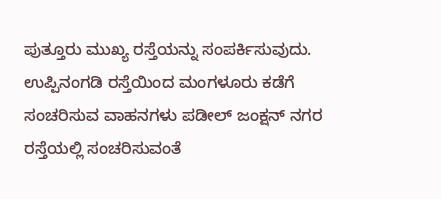ಪುತ್ತೂರು ಮುಖ್ಯ ರಸ್ತೆಯನ್ನು ಸಂಪರ್ಕಿಸುವುದು. ಉಪ್ಪಿನಂಗಡಿ ರಸ್ತೆಯಿಂದ ಮಂಗಳೂರು ಕಡೆಗೆ ಸಂಚರಿಸುವ ವಾಹನಗಳು ಪಡೀಲ್ ಜಂಕ್ಷನ್ ನಗರ ರಸ್ತೆಯಲ್ಲಿ ಸಂಚರಿಸುವಂತೆ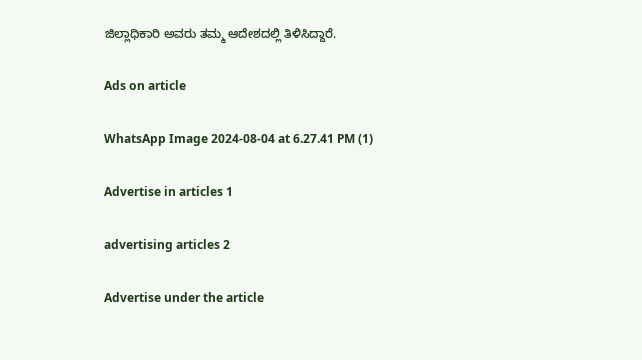ಜಿಲ್ಲಾಧಿಕಾರಿ ಅವರು ತಮ್ಮ ಆದೇಶದಲ್ಲಿ ತಿಳಿಸಿದ್ದಾರೆ.

Ads on article

WhatsApp Image 2024-08-04 at 6.27.41 PM (1)

Advertise in articles 1

advertising articles 2

Advertise under the article